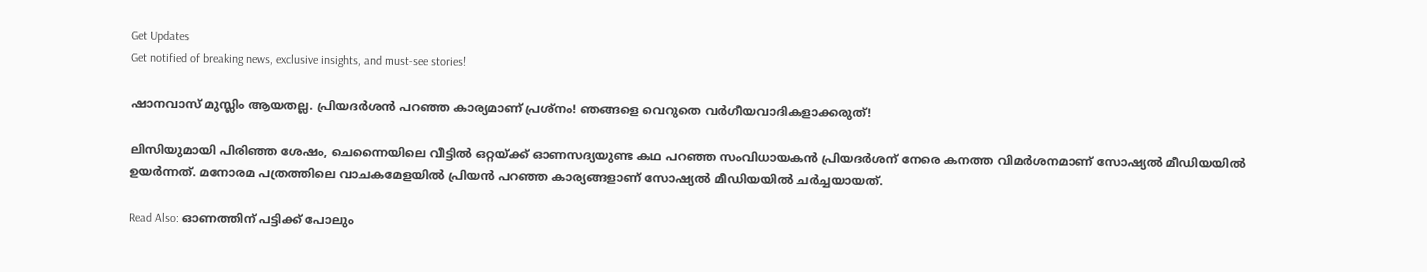Get Updates
Get notified of breaking news, exclusive insights, and must-see stories!

ഷാനവാസ് മുസ്ലിം ആയതല്ല. പ്രിയദര്‍ശന്‍ പറഞ്ഞ കാര്യമാണ് പ്രശ്‌നം! ഞങ്ങളെ വെറുതെ വര്‍ഗീയവാദികളാക്കരുത്!

ലിസിയുമായി പിരിഞ്ഞ ശേഷം, ചെന്നൈയിലെ വീട്ടില്‍ ഒറ്റയ്ക്ക് ഓണസദ്യയുണ്ട കഥ പറഞ്ഞ സംവിധായകന്‍ പ്രിയദര്‍ശന് നേരെ കനത്ത വിമര്‍ശനമാണ് സോഷ്യല്‍ മീഡിയയില്‍ ഉയര്‍ന്നത്. മനോരമ പത്രത്തിലെ വാചകമേളയില്‍ പ്രിയന്‍ പറഞ്ഞ കാര്യങ്ങളാണ് സോഷ്യല്‍ മീഡിയയില്‍ ചര്‍ച്ചയായത്.

Read Also: ഓണത്തിന് പട്ടിക്ക് പോലും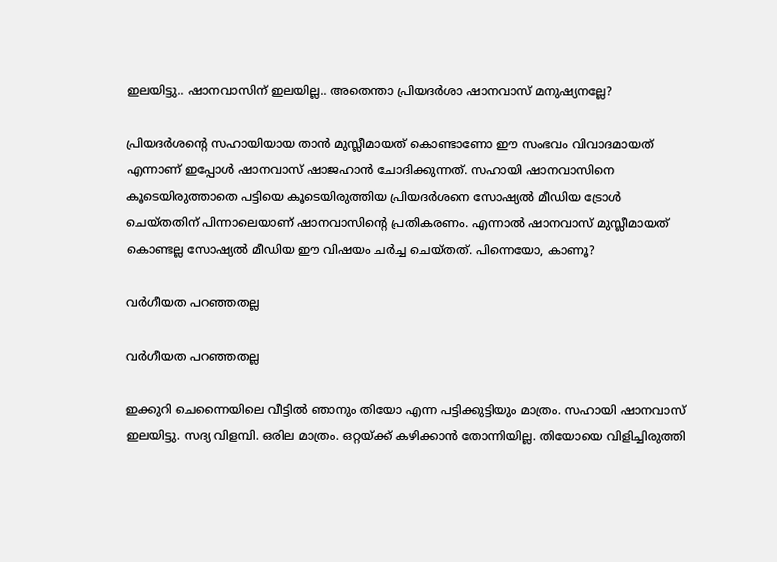ഇലയിട്ടു.. ഷാനവാസിന് ഇലയില്ല.. അതെന്താ പ്രിയദര്‍ശാ ഷാനവാസ് മനുഷ്യനല്ലേ?

പ്രിയദര്‍ശന്റെ സഹായിയായ താന്‍ മുസ്ലീമായത് കൊണ്ടാണോ ഈ സംഭവം വിവാദമായത് എന്നാണ് ഇപ്പോള്‍ ഷാനവാസ് ഷാജഹാന്‍ ചോദിക്കുന്നത്. സഹായി ഷാനവാസിനെ കൂടെയിരുത്താതെ പട്ടിയെ കൂടെയിരുത്തിയ പ്രിയദര്‍ശനെ സോഷ്യല്‍ മീഡിയ ട്രോള്‍ ചെയ്തതിന് പിന്നാലെയാണ് ഷാനവാസിന്റെ പ്രതികരണം. എന്നാല്‍ ഷാനവാസ് മുസ്ലീമായത് കൊണ്ടല്ല സോഷ്യല്‍ മീഡിയ ഈ വിഷയം ചര്‍ച്ച ചെയ്തത്. പിന്നെയോ, കാണൂ?

വര്‍ഗീയത പറഞ്ഞതല്ല

വര്‍ഗീയത പറഞ്ഞതല്ല

ഇക്കുറി ചെന്നൈയിലെ വീട്ടില്‍ ഞാനും തിയോ എന്ന പട്ടിക്കുട്ടിയും മാത്രം. സഹായി ഷാനവാസ് ഇലയിട്ടു. സദ്യ വിളമ്പി. ഒരില മാത്രം. ഒറ്റയ്ക്ക് കഴിക്കാന്‍ തോന്നിയില്ല. തിയോയെ വിളിച്ചിരുത്തി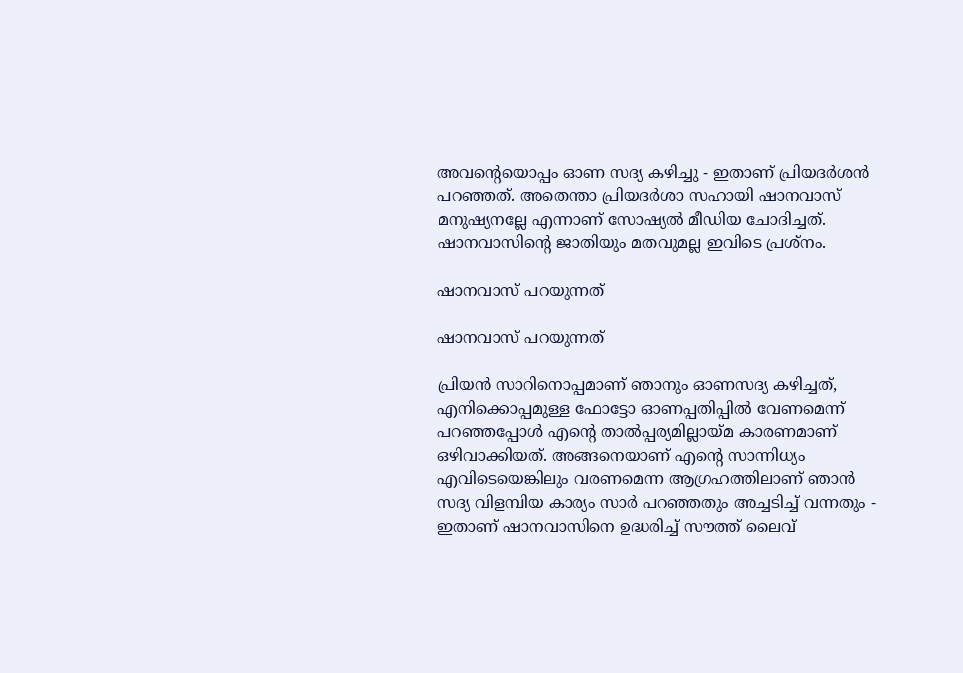അവന്റെയൊപ്പം ഓണ സദ്യ കഴിച്ചു - ഇതാണ് പ്രിയദര്‍ശന്‍ പറഞ്ഞത്. അതെന്താ പ്രിയദര്‍ശാ സഹായി ഷാനവാസ് മനുഷ്യനല്ലേ എന്നാണ് സോഷ്യല്‍ മീഡിയ ചോദിച്ചത്. ഷാനവാസിന്റെ ജാതിയും മതവുമല്ല ഇവിടെ പ്രശ്‌നം.

ഷാനവാസ് പറയുന്നത്

ഷാനവാസ് പറയുന്നത്

പ്രിയന്‍ സാറിനൊപ്പമാണ് ഞാനും ഓണസദ്യ കഴിച്ചത്, എനിക്കൊപ്പമുള്ള ഫോട്ടോ ഓണപ്പതിപ്പില്‍ വേണമെന്ന് പറഞ്ഞപ്പോള്‍ എന്റെ താല്‍പ്പര്യമില്ലായ്മ കാരണമാണ് ഒഴിവാക്കിയത്. അങ്ങനെയാണ് എന്റെ സാന്നിധ്യം എവിടെയെങ്കിലും വരണമെന്ന ആഗ്രഹത്തിലാണ് ഞാന്‍ സദ്യ വിളമ്പിയ കാര്യം സാര്‍ പറഞ്ഞതും അച്ചടിച്ച് വന്നതും - ഇതാണ് ഷാനവാസിനെ ഉദ്ധരിച്ച് സൗത്ത് ലൈവ്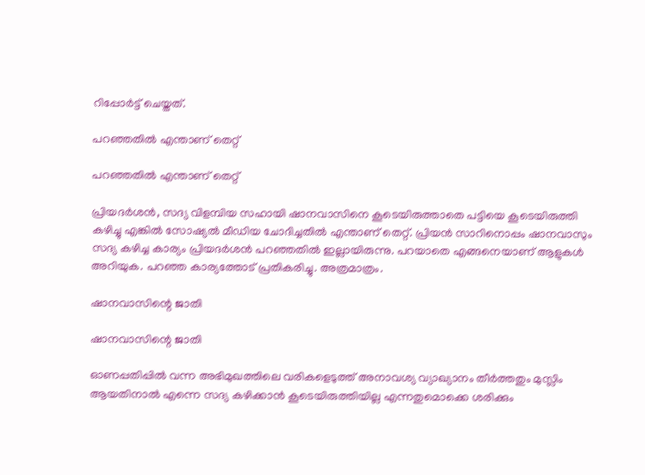റിപ്പോര്‍ട്ട് ചെയ്തത്.

പറഞ്ഞതില്‍ എന്താണ് തെറ്റ്

പറഞ്ഞതില്‍ എന്താണ് തെറ്റ്

പ്രിയദര്‍ശന്‍, സദ്യ വിളമ്പിയ സഹായി ഷാനവാസിനെ കൂടെയിരുത്താതെ പട്ടിയെ കൂടെയിരുത്തി കഴിച്ചു എങ്കില്‍ സോഷ്യല്‍ മീഡിയ ചോദിച്ചതില്‍ എന്താണ് തെറ്റ്. പ്രിയന്‍ സാറിനൊപ്പം ഷാനവാസും സദ്യ കഴിച്ച കാര്യം പ്രിയദര്‍ശന്‍ പറഞ്ഞതില്‍ ഇല്ലായിരുന്നു. പറയാതെ എങ്ങനെയാണ് ആളുകള്‍ അറിയുക. പറഞ്ഞ കാര്യത്തോട് പ്രതികരിച്ചു. അത്രമാത്രം.

ഷാനവാസിന്റെ ജാതി

ഷാനവാസിന്റെ ജാതി

ഓണപ്പതിപ്പില്‍ വന്ന അഭിമുഖത്തിലെ വരികളെടുത്ത് അനാവശ്യ വ്യാഖ്യാനം തീര്‍ത്തതും മുസ്ലിം ആയതിനാല്‍ എന്നെ സദ്യ കഴിക്കാന്‍ കൂടെയിരുത്തിയില്ല എന്നതുമൊക്കെ ശരിക്കും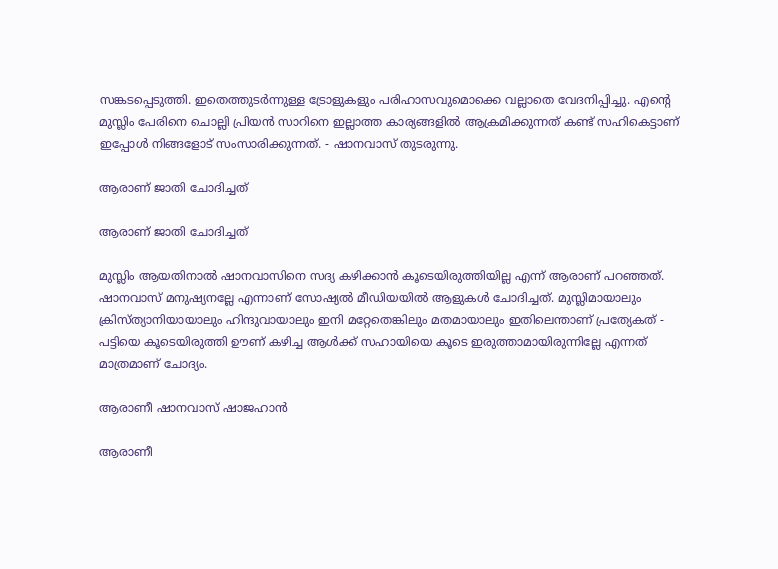സങ്കടപ്പെടുത്തി. ഇതെത്തുടര്‍ന്നുള്ള ട്രോളുകളും പരിഹാസവുമൊക്കെ വല്ലാതെ വേദനിപ്പിച്ചു. എന്റെ മുസ്ലിം പേരിനെ ചൊല്ലി പ്രിയന്‍ സാറിനെ ഇല്ലാത്ത കാര്യങ്ങളില്‍ ആക്രമിക്കുന്നത് കണ്ട് സഹികെട്ടാണ് ഇപ്പോള്‍ നിങ്ങളോട് സംസാരിക്കുന്നത്. - ഷാനവാസ് തുടരുന്നു.

ആരാണ് ജാതി ചോദിച്ചത്

ആരാണ് ജാതി ചോദിച്ചത്

മുസ്ലിം ആയതിനാല്‍ ഷാനവാസിനെ സദ്യ കഴിക്കാന്‍ കൂടെയിരുത്തിയില്ല എന്ന് ആരാണ് പറഞ്ഞത്. ഷാനവാസ് മനുഷ്യനല്ലേ എന്നാണ് സോഷ്യല്‍ മീഡിയയില്‍ ആളുകള്‍ ചോദിച്ചത്. മുസ്ലിമായാലും ക്രിസ്ത്യാനിയായാലും ഹിന്ദുവായാലും ഇനി മറ്റേതെങ്കിലും മതമായാലും ഇതിലെന്താണ് പ്രത്യേകത് - പട്ടിയെ കൂടെയിരുത്തി ഊണ് കഴിച്ച ആള്‍ക്ക് സഹായിയെ കൂടെ ഇരുത്താമായിരുന്നില്ലേ എന്നത് മാത്രമാണ് ചോദ്യം.

ആരാണീ ഷാനവാസ് ഷാജഹാന്‍

ആരാണീ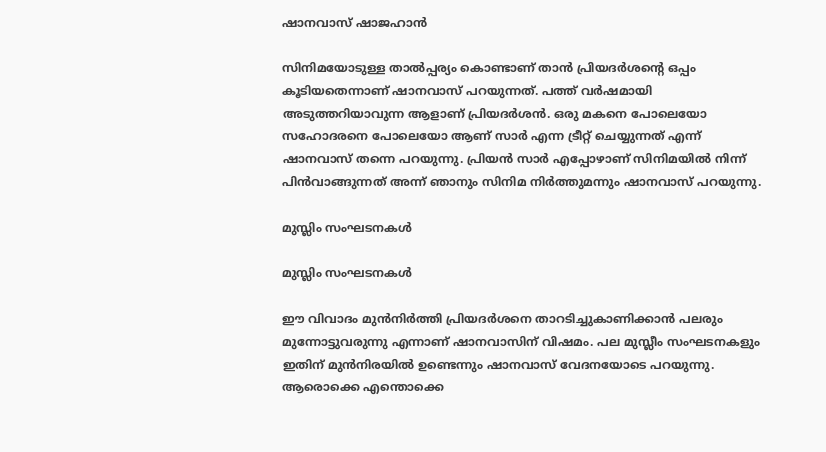ഷാനവാസ് ഷാജഹാന്‍

സിനിമയോടുള്ള താല്‍പ്പര്യം കൊണ്ടാണ് താന്‍ പ്രിയദര്‍ശന്റെ ഒപ്പം കൂടിയതെന്നാണ് ഷാനവാസ് പറയുന്നത്. പത്ത് വര്‍ഷമായി അടുത്തറിയാവുന്ന ആളാണ് പ്രിയദര്‍ശന്‍. ഒരു മകനെ പോലെയോ സഹോദരനെ പോലെയോ ആണ് സാര്‍ എന്ന ട്രീറ്റ് ചെയ്യുന്നത് എന്ന് ഷാനവാസ് തന്നെ പറയുന്നു. പ്രിയന്‍ സാര്‍ എപ്പോഴാണ് സിനിമയില്‍ നിന്ന് പിന്‍വാങ്ങുന്നത് അന്ന് ഞാനും സിനിമ നിര്‍ത്തുമന്നും ഷാനവാസ് പറയുന്നു.

മുസ്ലിം സംഘടനകള്‍

മുസ്ലിം സംഘടനകള്‍

ഈ വിവാദം മുന്‍നിര്‍ത്തി പ്രിയദര്‍ശനെ താറടിച്ചുകാണിക്കാന്‍ പലരും മുന്നോട്ടുവരുന്നു എന്നാണ് ഷാനവാസിന് വിഷമം. പല മുസ്ലീം സംഘടനകളും ഇതിന് മുന്‍നിരയില്‍ ഉണ്ടെന്നും ഷാനവാസ് വേദനയോടെ പറയുന്നു. ആരൊക്കെ എന്തൊക്കെ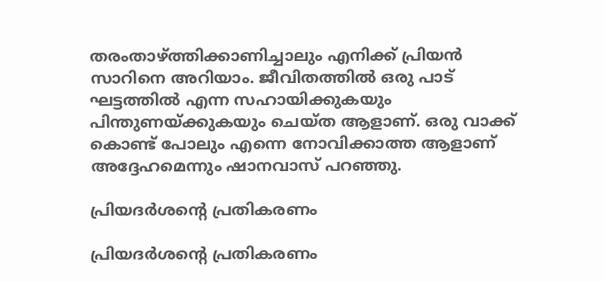തരംതാഴ്ത്തിക്കാണിച്ചാലും എനിക്ക് പ്രിയന്‍ സാറിനെ അറിയാം. ജീവിതത്തില്‍ ഒരു പാട് ഘട്ടത്തില്‍ എന്ന സഹായിക്കുകയും പിന്തുണയ്ക്കുകയും ചെയ്ത ആളാണ്. ഒരു വാക്ക് കൊണ്ട് പോലും എന്നെ നോവിക്കാത്ത ആളാണ് അദ്ദേഹമെന്നും ഷാനവാസ് പറഞ്ഞു.

പ്രിയദര്‍ശന്റെ പ്രതികരണം

പ്രിയദര്‍ശന്റെ പ്രതികരണം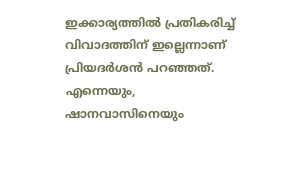ഇക്കാര്യത്തില്‍ പ്രതികരിച്ച് വിവാദത്തിന് ഇല്ലെന്നാണ് പ്രിയദര്‍ശന്‍ പറഞ്ഞത്. എന്നെയും, ഷാനവാസിനെയും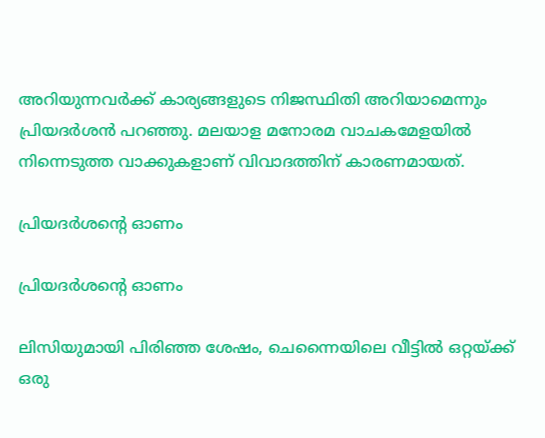അറിയുന്നവര്‍ക്ക് കാര്യങ്ങളുടെ നിജസ്ഥിതി അറിയാമെന്നും പ്രിയദര്‍ശന്‍ പറഞ്ഞു. മലയാള മനോരമ വാചകമേളയില്‍ നിന്നെടുത്ത വാക്കുകളാണ് വിവാദത്തിന് കാരണമായത്.

പ്രിയദര്‍ശന്റെ ഓണം

പ്രിയദര്‍ശന്റെ ഓണം

ലിസിയുമായി പിരിഞ്ഞ ശേഷം, ചെന്നൈയിലെ വീട്ടില്‍ ഒറ്റയ്ക്ക് ഒരു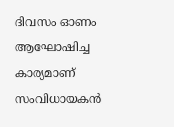ദിവസം ഓണം ആഘോഷിച്ച കാര്യമാണ് സംവിധായകന്‍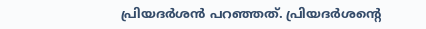പ്രിയദര്‍ശന്‍ പറഞ്ഞത്. പ്രിയദര്‍ശന്റെ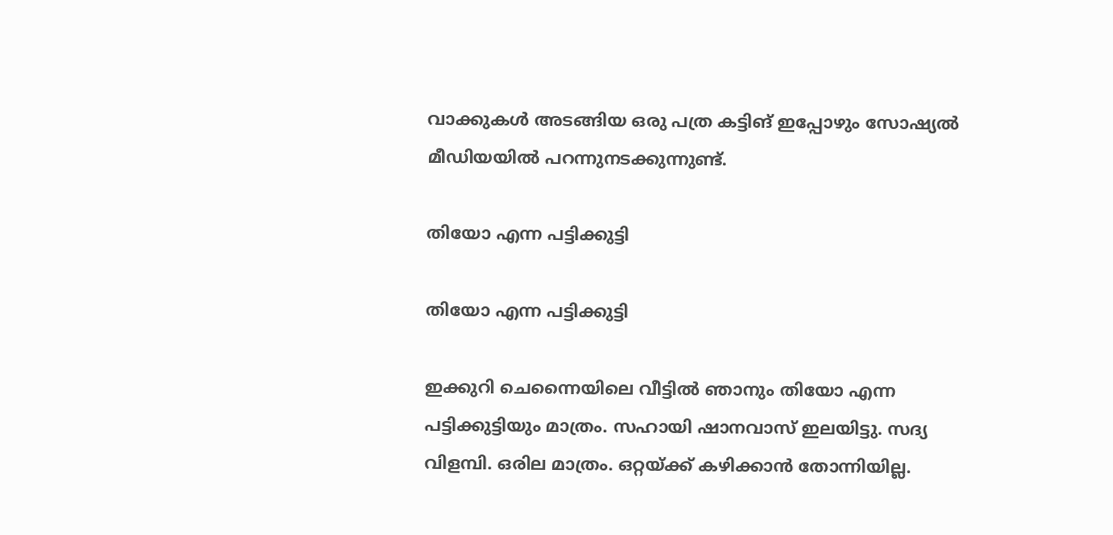വാക്കുകള്‍ അടങ്ങിയ ഒരു പത്ര കട്ടിങ് ഇപ്പോഴും സോഷ്യല്‍ മീഡിയയില്‍ പറന്നുനടക്കുന്നുണ്ട്.

തിയോ എന്ന പട്ടിക്കുട്ടി

തിയോ എന്ന പട്ടിക്കുട്ടി

ഇക്കുറി ചെന്നൈയിലെ വീട്ടില്‍ ഞാനും തിയോ എന്ന പട്ടിക്കുട്ടിയും മാത്രം. സഹായി ഷാനവാസ് ഇലയിട്ടു. സദ്യ വിളമ്പി. ഒരില മാത്രം. ഒറ്റയ്ക്ക് കഴിക്കാന്‍ തോന്നിയില്ല.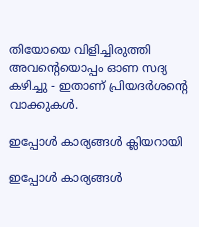തിയോയെ വിളിച്ചിരുത്തി അവന്റെയൊപ്പം ഓണ സദ്യ കഴിച്ചു - ഇതാണ് പ്രിയദര്‍ശന്റെ വാക്കുകള്‍.

ഇപ്പോള്‍ കാര്യങ്ങള്‍ ക്ലിയറായി

ഇപ്പോള്‍ കാര്യങ്ങള്‍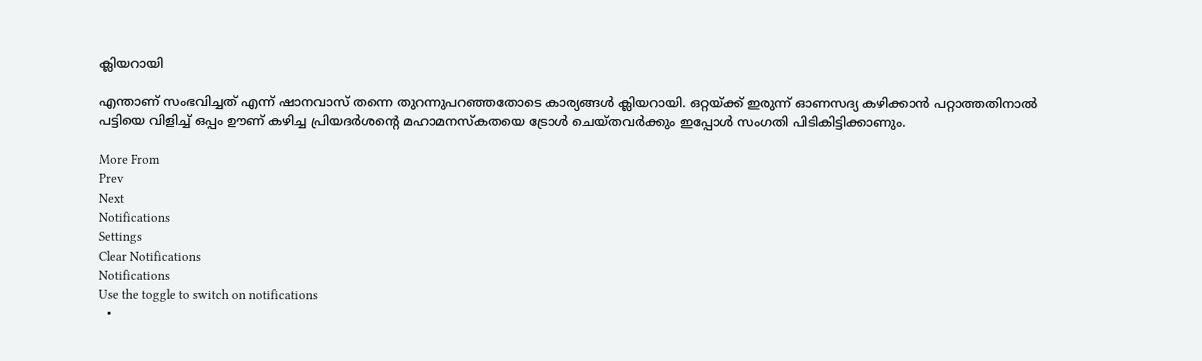ക്ലിയറായി

എന്താണ് സംഭവിച്ചത് എന്ന് ഷാനവാസ് തന്നെ തുറന്നുപറഞ്ഞതോടെ കാര്യങ്ങള്‍ ക്ലിയറായി. ഒറ്റയ്ക്ക് ഇരുന്ന് ഓണസദ്യ കഴിക്കാന്‍ പറ്റാത്തതിനാല്‍ പട്ടിയെ വിളിച്ച് ഒപ്പം ഊണ് കഴിച്ച പ്രിയദര്‍ശന്റെ മഹാമനസ്‌കതയെ ട്രോള്‍ ചെയ്തവര്‍ക്കും ഇപ്പോള്‍ സംഗതി പിടികിട്ടിക്കാണും.

More From
Prev
Next
Notifications
Settings
Clear Notifications
Notifications
Use the toggle to switch on notifications
  •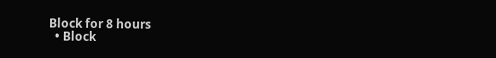Block for 8 hours
  • Block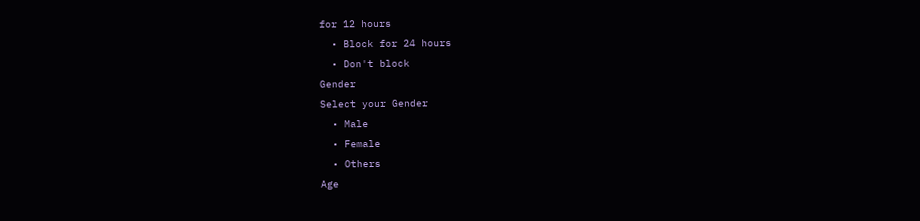for 12 hours
  • Block for 24 hours
  • Don't block
Gender
Select your Gender
  • Male
  • Female
  • Others
Age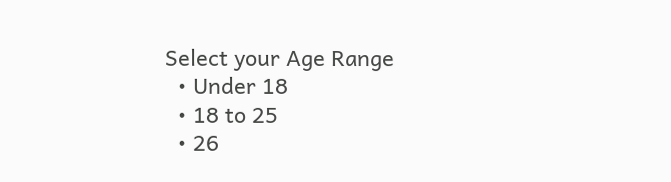Select your Age Range
  • Under 18
  • 18 to 25
  • 26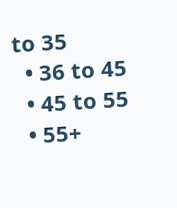to 35
  • 36 to 45
  • 45 to 55
  • 55+